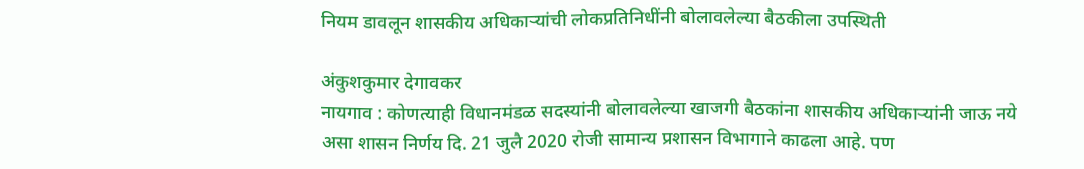नियम डावलून शासकीय अधिकाऱ्यांची लोकप्रतिनिधींनी बोलावलेल्या बैठकीला उपस्थिती

अंकुशकुमार देगावकर
नायगाव : कोणत्याही विधानमंडळ सदस्यांनी बोलावलेल्या खाजगी बैठकांना शासकीय अधिकाऱ्यांनी जाऊ नये असा शासन निर्णय दि. 21 जुलै 2020 रोजी सामान्य प्रशासन विभागाने काढला आहे. पण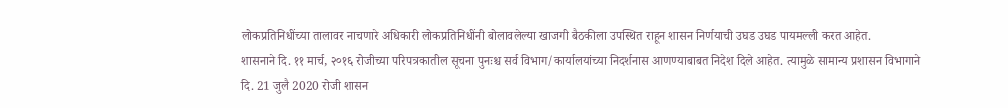लोकप्रतिनिधींच्या तालावर नाचणारे अधिकारी लोकप्रतिनिधींनी बोलावलेल्या खाजगी बैठकीला उपस्थित राहून शासन निर्णयाची उघड उघड पायमल्ली करत आहेत.
शासनाने दि. ११ मार्च, २०१६ रोजीच्या परिपत्रकातील सूचना पुनःश्च सर्व विभाग/कार्यालयांच्या निदर्शनास आणण्याबाबत निदेश दिले आहेत. त्यामुळे सामान्य प्रशासन विभागाने दि. 21 जुलै 2020 रोजी शासन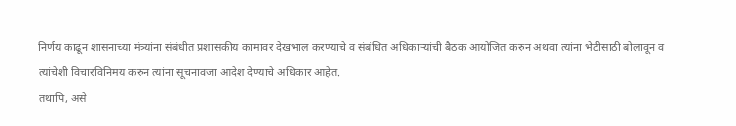निर्णय काढून शासनाच्या मंत्र्यांना संबंधीत प्रशासकीय कामावर देखभाल करण्याचे व संबंधित अधिकाऱ्यांची बैठक आयोजित करुन अथवा त्यांना भेटीसाठी बोलावून व त्यांचेशी विचारविनिमय करुन त्यांना सूचनावजा आदेश देण्याचे अधिकार आहेत.
तथापि, असे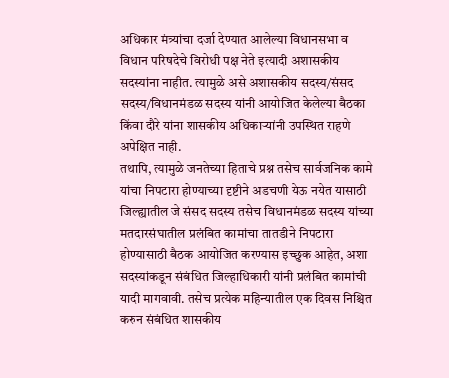अधिकार मंत्र्यांचा दर्जा देण्यात आलेल्या विधानसभा व विधान परिषदेचे विरोधी पक्ष नेते इत्यादी अशासकीय सदस्यांना नाहीत. त्यामुळे असे अशासकीय सदस्य/संसद सदस्य/विधानमंडळ सदस्य यांनी आयोजित केलेल्या बैठका किंवा दौरे यांना शासकीय अधिकाऱ्यांनी उपस्थित राहणे अपेक्षित नाही.
तथापि, त्यामुळे जनतेच्या हिताचे प्रश्न तसेच सार्वजनिक कामे यांचा निपटारा होण्याच्या दृष्टीने अडचणी येऊ नयेत यासाठी जिल्ह्यातील जे संसद सदस्य तसेच विधानमंडळ सदस्य यांच्या मतदारसंघातील प्रलंबित कामांचा तातडीने निपटारा होण्यासाठी बैठक आयोजित करण्यास इच्छुक आहेत, अशा सदस्यांकडून संबंधित जिल्हाधिकारी यांनी प्रलंबित कामांची यादी मागवावी. तसेच प्रत्येक महिन्यातील एक दिवस निश्चित करुन संबंधित शासकीय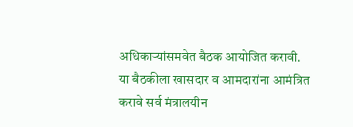अधिकाऱ्यांसमवेत बैठक आयोजित करावी.
या बैठकीला खासदार व आमदारांना आमंत्रित करावे सर्व मंत्रालयीन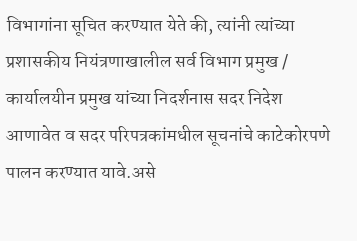विभागांना सूचित करण्यात येते की, त्यांनी त्यांच्या प्रशासकीय नियंत्रणाखालील सर्व विभाग प्रमुख / कार्यालयीन प्रमुख यांच्या निदर्शनास सदर निदेश आणावेत व सदर परिपत्रकांमधील सूचनांचे काटेकोरपणे पालन करण्यात यावे.असे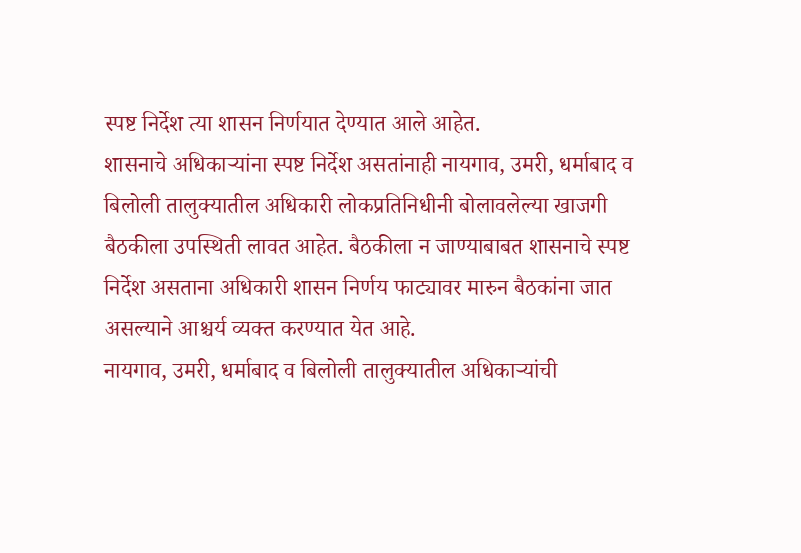स्पष्ट निर्देश त्या शासन निर्णयात देण्यात आले आहेत.
शासनाचे अधिकाऱ्यांना स्पष्ट निर्देश असतांनाही नायगाव, उमरी, धर्माबाद व बिलोली तालुक्यातील अधिकारी लोकप्रतिनिधीनी बोलावलेल्या खाजगी बैठकीला उपस्थिती लावत आहेत. बैठकीला न जाण्याबाबत शासनाचे स्पष्ट निर्देश असताना अधिकारी शासन निर्णय फाट्यावर मारुन बैठकांना जात असल्याने आश्चर्य व्यक्त करण्यात येत आहे.
नायगाव, उमरी, धर्माबाद व बिलोली तालुक्यातील अधिकाऱ्यांची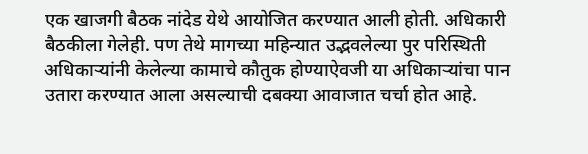एक खाजगी बैठक नांदेड येथे आयोजित करण्यात आली होती. अधिकारी बैठकीला गेलेही. पण तेथे मागच्या महिन्यात उद्भवलेल्या पुर परिस्थिती अधिकाऱ्यांनी केलेल्या कामाचे कौतुक होण्याऐवजी या अधिकाऱ्यांचा पान उतारा करण्यात आला असल्याची दबक्या आवाजात चर्चा होत आहे.